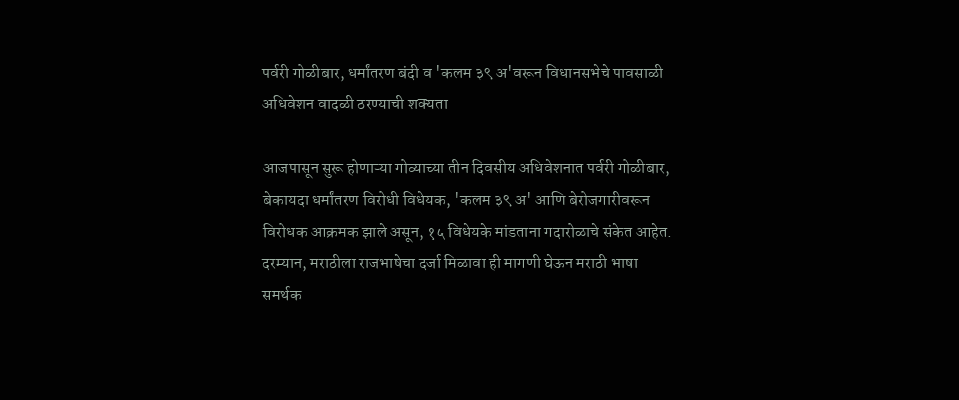पर्वरी गोळीबार, धर्मांतरण बंदी व 'कलम ३९ अ'वरून विधानसभेचे पावसाळी अधिवेशन वादळी ठरण्याची शक्यता

आजपासून सुरू होणाऱ्या गोव्याच्या तीन दिवसीय अधिवेशनात पर्वरी गोळीबार, बेकायदा धर्मांतरण विरोधी विधेयक, 'कलम ३९ अ' आणि बेरोजगारीवरून विरोधक आक्रमक झाले असून, १५ विधेयके मांडताना गदारोळाचे संकेत आहेत. दरम्यान, मराठीला राजभाषेचा दर्जा मिळावा ही मागणी घेऊन मराठी भाषा समर्थक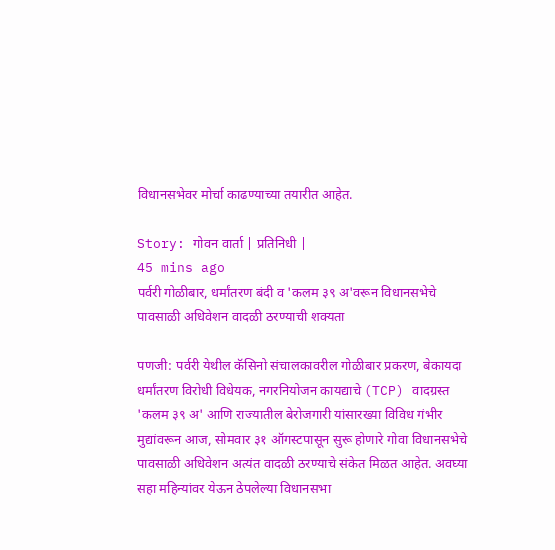विधानसभेवर मोर्चा काढण्याच्या तयारीत आहेत.

Story: गोवन वार्ता | प्रतिनिधी |
45 mins ago
पर्वरी गोळीबार, धर्मांतरण बंदी व 'कलम ३९ अ'वरून विधानसभेचे पावसाळी अधिवेशन वादळी ठरण्याची शक्यता

पणजी: पर्वरी येथील कॅसिनो संचालकावरील गोळीबार प्रकरण, बेकायदा धर्मांतरण विरोधी विधेयक, नगरनियोजन कायद्याचे (TCP) वादग्रस्त 'कलम ३९ अ' आणि राज्यातील बेरोजगारी यांसारख्या विविध गंभीर मुद्यांवरून आज, सोमवार ३१ ऑगस्टपासून सुरू होणारे गोवा विधानसभेचे पावसाळी अधिवेशन अत्यंत वादळी ठरण्याचे संकेत मिळत आहेत. अवघ्या सहा महिन्यांवर येऊन ठेपलेल्या विधानसभा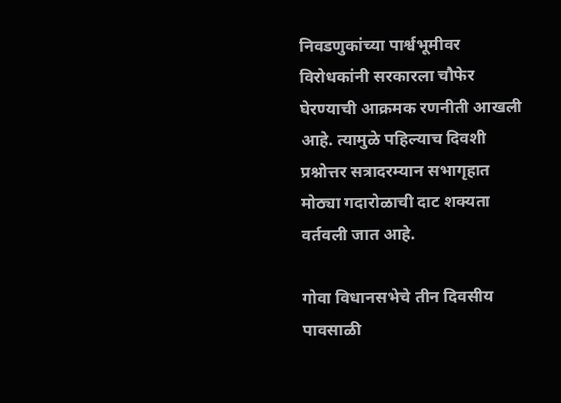निवडणुकांच्या पार्श्वभूमीवर विरोधकांनी सरकारला चौफेर घेरण्याची आक्रमक रणनीती आखली आहे. त्यामुळे पहिल्याच दिवशी प्रश्नोत्तर सत्रादरम्यान सभागृहात मोठ्या गदारोळाची दाट शक्यता वर्तवली जात आहे.

गोवा विधानसभेचे तीन दिवसीय पावसाळी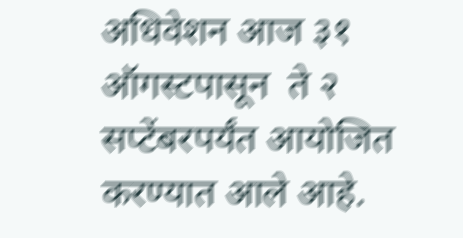अधिवेशन आज ३१ ऑगस्टपासून  ते २ सप्टेंबरपर्यंत आयोजित करण्यात आले आहे.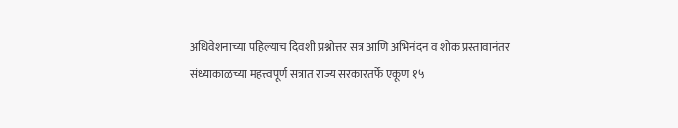अधिवेशनाच्या पहिल्याच दिवशी प्रश्नोत्तर सत्र आणि अभिनंदन व शोक प्रस्तावानंतर संध्याकाळच्या महत्त्वपूर्ण सत्रात राज्य सरकारतर्फे एकूण १५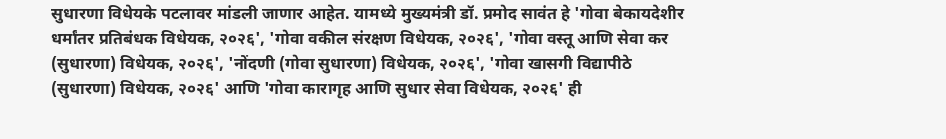सुधारणा विधेयके पटलावर मांडली जाणार आहेत. यामध्ये मुख्यमंत्री डॉ. प्रमोद सावंत हे 'गोवा बेकायदेशीर धर्मांतर प्रतिबंधक विधेयक, २०२६', 'गोवा वकील संरक्षण विधेयक, २०२६', 'गोवा वस्तू आणि सेवा कर (सुधारणा) विधेयक, २०२६', 'नोंदणी (गोवा सुधारणा) विधेयक, २०२६', 'गोवा खासगी विद्यापीठे (सुधारणा) विधेयक, २०२६' आणि 'गोवा कारागृह आणि सुधार सेवा विधेयक, २०२६' ही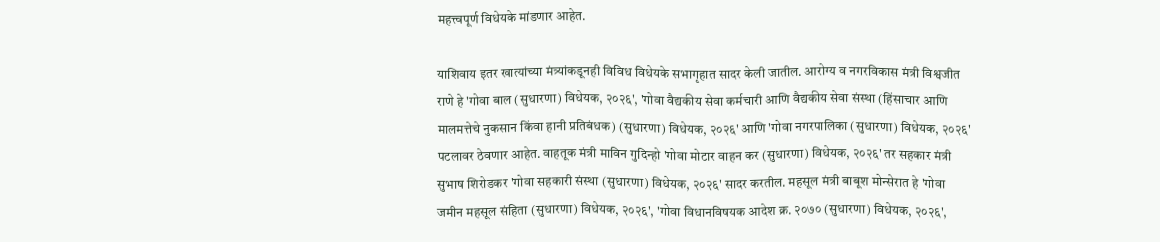महत्त्वपूर्ण विधेयके मांडणार आहेत.

याशिवाय इतर खात्यांच्या मंत्र्यांकडूनही विविध विधेयके सभागृहात सादर केली जातील. आरोग्य व नगरविकास मंत्री विश्वजीत राणे हे 'गोवा बाल (सुधारणा) विधेयक, २०२६', 'गोवा वैद्यकीय सेवा कर्मचारी आणि वैद्यकीय सेवा संस्था (हिंसाचार आणि मालमत्तेचे नुकसान किंवा हानी प्रतिबंधक) (सुधारणा) विधेयक, २०२६' आणि 'गोवा नगरपालिका (सुधारणा) विधेयक, २०२६' पटलावर ठेवणार आहेत. वाहतूक मंत्री माविन गुदिन्हो 'गोवा मोटार वाहन कर (सुधारणा) विधेयक, २०२६' तर सहकार मंत्री सुभाष शिरोडकर 'गोवा सहकारी संस्था (सुधारणा) विधेयक, २०२६' सादर करतील. महसूल मंत्री बाबूश मोन्सेरात हे 'गोवा जमीन महसूल संहिता (सुधारणा) विधेयक, २०२६', 'गोवा विधानविषयक आदेश क्र. २०७० (सुधारणा) विधेयक, २०२६',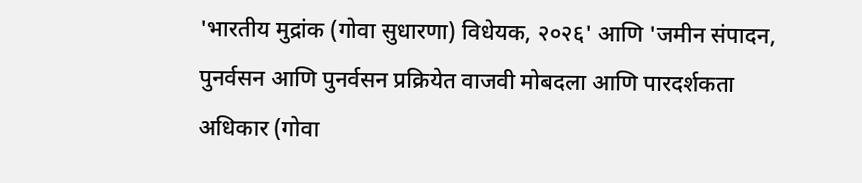'भारतीय मुद्रांक (गोवा सुधारणा) विधेयक, २०२६' आणि 'जमीन संपादन, पुनर्वसन आणि पुनर्वसन प्रक्रियेत वाजवी मोबदला आणि पारदर्शकता अधिकार (गोवा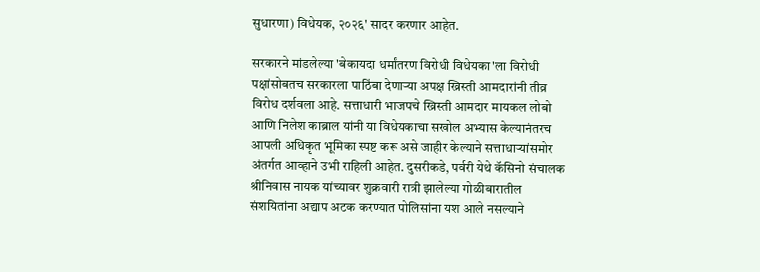सुधारणा) विधेयक, २०२६' सादर करणार आहेत.

सरकारने मांडलेल्या 'बेकायदा धर्मांतरण विरोधी विधेयका'ला विरोधी पक्षांसोबतच सरकारला पाठिंबा देणाऱ्या अपक्ष ख्रिस्ती आमदारांनी तीव्र विरोध दर्शवला आहे. सत्ताधारी भाजपचे ख्रिस्ती आमदार मायकल लोबो आणि निलेश काब्राल यांनी या विधेयकाचा सखोल अभ्यास केल्यानंतरच आपली अधिकृत भूमिका स्पष्ट करू असे जाहीर केल्याने सत्ताधाऱ्यांसमोर अंतर्गत आव्हाने उभी राहिली आहेत. दुसरीकडे, पर्वरी येथे कॅसिनो संचालक श्रीनिवास नायक यांच्यावर शुक्रवारी रात्री झालेल्या गोळीबारातील संशयितांना अद्याप अटक करण्यात पोलिसांना यश आले नसल्याने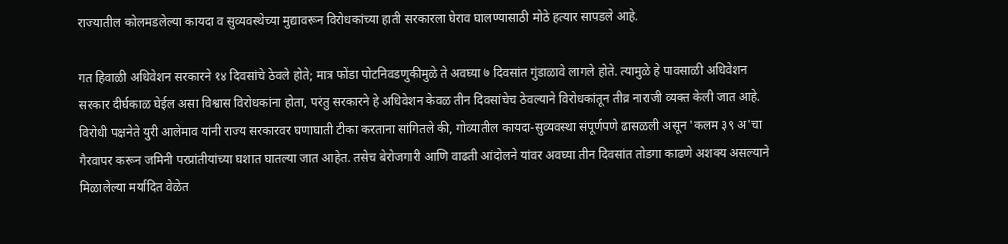राज्यातील कोलमडलेल्या कायदा व सुव्यवस्थेच्या मुद्यावरून विरोधकांच्या हाती सरकारला घेराव घालण्यासाठी मोठे हत्यार सापडले आहे.

गत हिवाळी अधिवेशन सरकारने १४ दिवसांचे ठेवले होते; मात्र फोंडा पोटनिवडणुकीमुळे ते अवघ्या ७ दिवसांत गुंडाळावे लागले होते. त्यामुळे हे पावसाळी अधिवेशन सरकार दीर्घकाळ घेईल असा विश्वास विरोधकांना होता, परंतु सरकारने हे अधिवेशन केवळ तीन दिवसांचेच ठेवल्याने विरोधकांतून तीव्र नाराजी व्यक्त केली जात आहे. विरोधी पक्षनेते युरी आलेमाव यांनी राज्य सरकारवर घणाघाती टीका करताना सांगितले की, गोव्यातील कायदा-सुव्यवस्था संपूर्णपणे ढासळली असून 'कलम ३९ अ'चा गैरवापर करून जमिनी परप्रांतीयांच्या घशात घातल्या जात आहेत. तसेच बेरोजगारी आणि वाढती आंदोलने यांवर अवघ्या तीन दिवसांत तोडगा काढणे अशक्य असल्याने मिळालेल्या मर्यादित वेळेत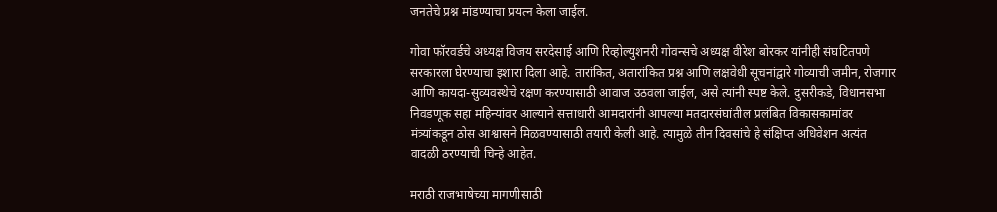जनतेचे प्रश्न मांडण्याचा प्रयत्न केला जाईल.

गोवा फॉरवर्डचे अध्यक्ष विजय सरदेसाई आणि रिव्होल्युशनरी गोवन्सचे अध्यक्ष वीरेश बोरकर यांनीही संघटितपणे सरकारला घेरण्याचा इशारा दिला आहे. तारांकित, अतारांकित प्रश्न आणि लक्षवेधी सूचनांद्वारे गोव्याची जमीन, रोजगार आणि कायदा-सुव्यवस्थेचे रक्षण करण्यासाठी आवाज उठवला जाईल, असे त्यांनी स्पष्ट केले. दुसरीकडे, विधानसभा निवडणूक सहा महिन्यांवर आल्याने सत्ताधारी आमदारांनी आपल्या मतदारसंघांतील प्रलंबित विकासकामांवर मंत्र्यांकडून ठोस आश्वासने मिळवण्यासाठी तयारी केली आहे. त्यामुळे तीन दिवसांचे हे संक्षिप्त अधिवेशन अत्यंत वादळी ठरण्याची चिन्हे आहेत.

मराठी राजभाषेच्या मागणीसाठी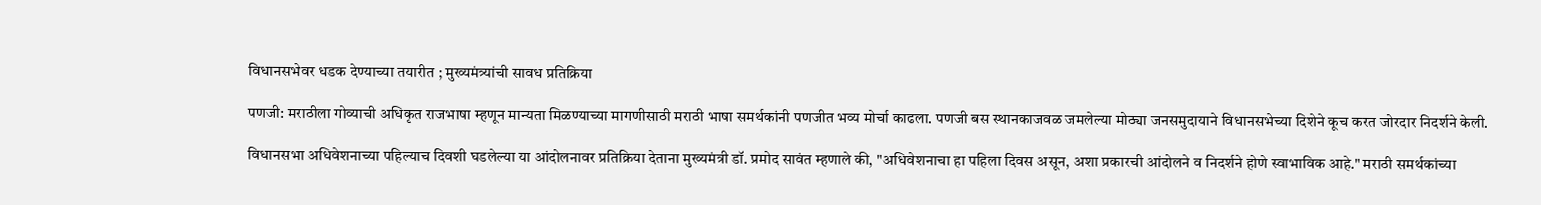विधानसभेवर धडक देण्याच्या तयारीत ; मुख्यमंत्र्यांची सावध प्रतिक्रिया

पणजी: मराठीला गोव्याची अधिकृत राजभाषा म्हणून मान्यता मिळण्याच्या मागणीसाठी मराठी भाषा समर्थकांनी पणजीत भव्य मोर्चा काढला. पणजी बस स्थानकाजवळ जमलेल्या मोठ्या जनसमुदायाने विधानसभेच्या दिशेने कूच करत जोरदार निदर्शने केली.

विधानसभा अधिवेशनाच्या पहिल्याच दिवशी घडलेल्या या आंदोलनावर प्रतिक्रिया देताना मुख्यमंत्री डॉ. प्रमोद सावंत म्हणाले की, "अधिवेशनाचा हा पहिला दिवस असून, अशा प्रकारची आंदोलने व निदर्शने होणे स्वाभाविक आहे." मराठी समर्थकांच्या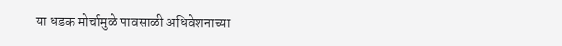या धडक मोर्चामुळे पावसाळी अधिवेशनाच्या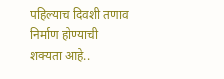पहिल्याच दिवशी तणाव निर्माण होण्याची शक्यता आहे..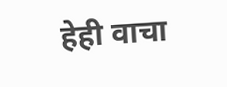हेही वाचा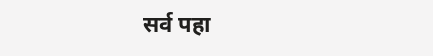सर्व पहा